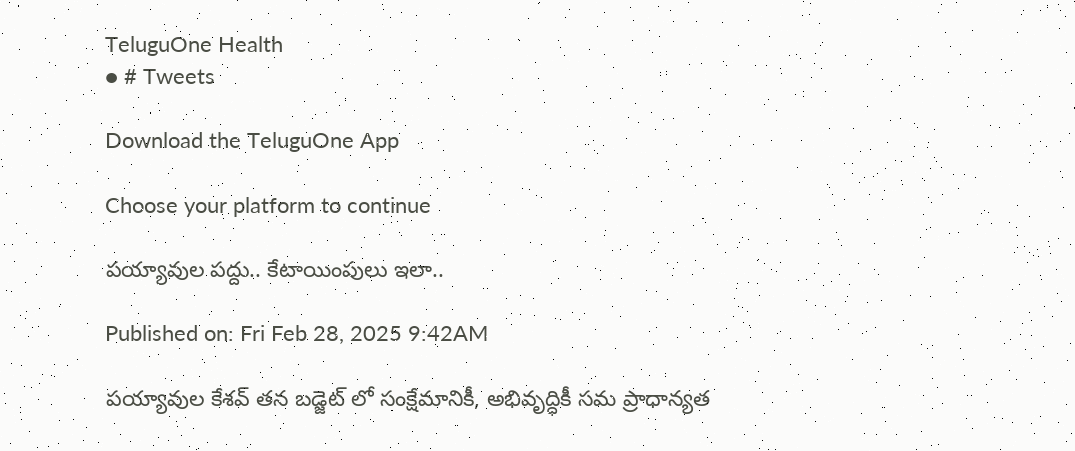TeluguOne Health
● # Tweets

Download the TeluguOne App

Choose your platform to continue

పయ్యావుల పద్దు.. కేటాయింపులు ఇలా..

Published on: Fri Feb 28, 2025 9:42AM

పయ్యావుల కేశవ్ తన బడ్జెట్ లో సంక్షేమానికీ, అభివృద్ధికీ సమ ప్రాధాన్యత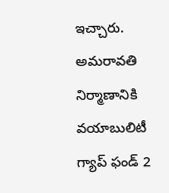ఇచ్చారు. అమరావతి నిర్మాణానికి వయాబులిటీ గ్యాప్ ఫండ్ 2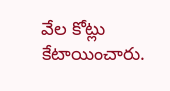వేల కోట్లు కేటాయించారు.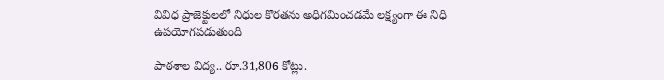వివిధ ప్రాజెక్టులలో నిధుల కొరతను అధిగమించడమే లక్ష్యంగా ఈ నిధి ఉపయోగపడుతుంది

పాఠశాల విద్య.. రూ.31,806 కోట్లు.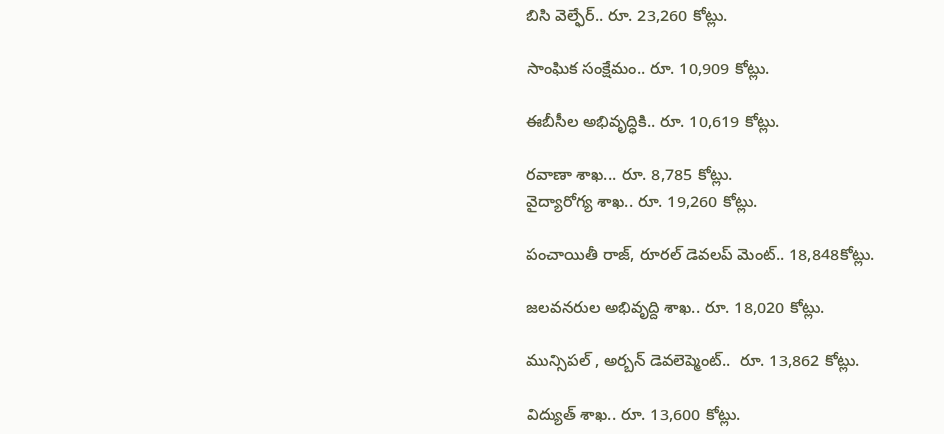బిసి వెల్ఫేర్‌.. రూ. 23,260 కోట్లు.

సాంఘిక సంక్షేమం.. రూ. 10,909 కోట్లు.

ఈబీసీల అభివృద్ధికి.. రూ. 10,619 కోట్లు.

రవాణా శాఖ... రూ. 8,785 కోట్లు.
వైద్యారోగ్య శాఖ.. రూ. 19,260 కోట్లు.

పంచాయితీ రాజ్, రూరల్ డెవలప్ మెంట్.. 18,848కోట్లు.

జలవనరుల అభివృద్ది శాఖ.. రూ. 18,020 కోట్లు.

మున్సిపల్ , అర్బన్ డెవలెప్మెంట్..  రూ. 13,862 కోట్లు.

విద్యుత్ శాఖ.. రూ. 13,600 కోట్లు.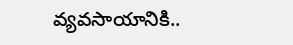వ్యవసాయానికి..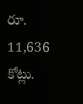రూ. 11,636 కోట్లు.